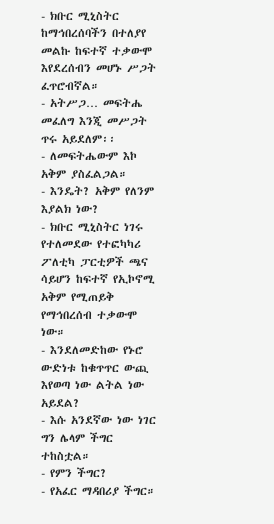- ክቡር ሚኒስትር ከማኅበረሰባችን በተለያየ መልኩ ከፍተኛ ተቃውሞ እየደረሰብን መሆኑ ሥጋት ፈጥሮብኛል።
- አትሥጋ… መፍትሔ መፈለግ እንጂ መሥጋት ጥሩ አይደለም፡፡
- ለመፍትሔውም እኮ አቅም ያስፈልጋል።
- እንዴት? አቅም የለንም እያልክ ነው?
- ክቡር ሚኒስትር ነገሩ የተለመደው የተፎካካሪ ፖለቲካ ፓርቲዎች ጫና ሳይሆን ከፍተኛ የኢኮኖሚ አቅም የሚጠይቅ የማኅበረሰብ ተቃውሞ ነው።
- እንደለመድከው የኑሮ ውድነቱ ከቁጥጥር ውጪ እየወጣ ነው ልትል ነው አይደል?
- እሱ አንደኛው ነው ነገር ግን ሌላም ችግር ተከስቷል።
- የምን ችግር?
- የአፈር ማዳበሪያ ችግር።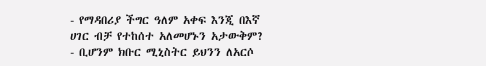- የማዳበሪያ ችግር ዓለም አቀፍ እንጂ በእኛ ሀገር ብቻ የተከሰተ አለመሆኑን አታውቅም?
- ቢሆንም ክቡር ሚኒስትር ይህንን ለአርሶ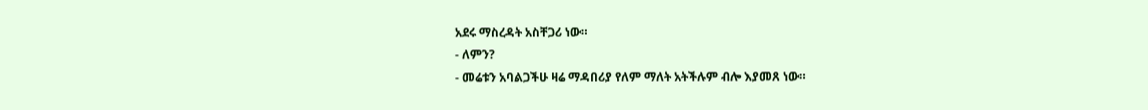አደሩ ማስረዳት አስቸጋሪ ነው።
- ለምን?
- መሬቱን አባልጋችሁ ዛሬ ማዳበሪያ የለም ማለት አትችሉም ብሎ እያመጸ ነው።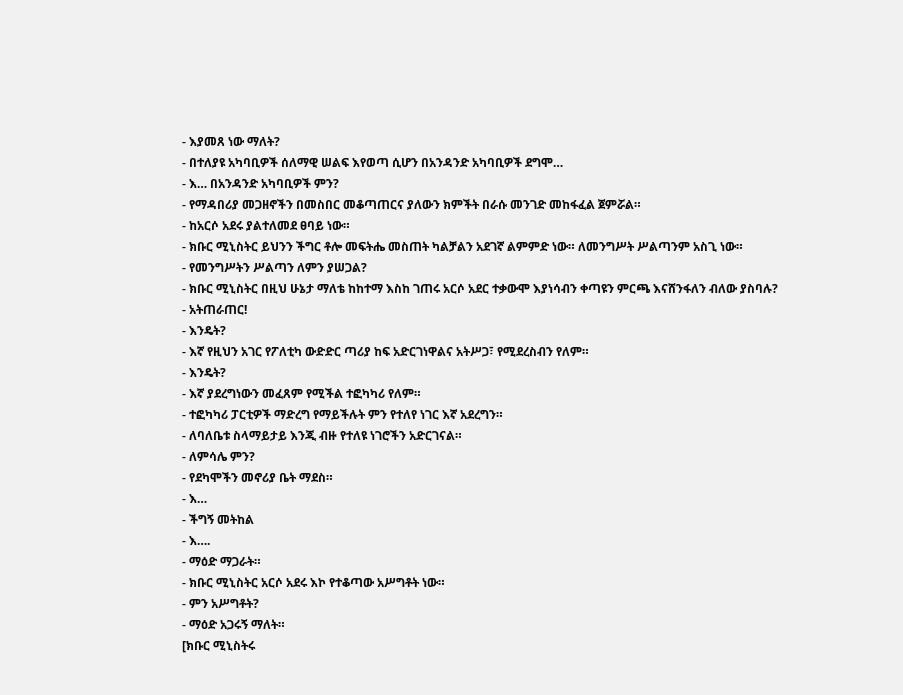- እያመጸ ነው ማለት?
- በተለያዩ አካባቢዎች ሰለማዊ ሠልፍ እየወጣ ሲሆን በአንዳንድ አካባቢዎች ደግሞ…
- እ… በአንዳንድ አካባቢዎች ምን?
- የማዳበሪያ መጋዘኖችን በመስበር መቆጣጠርና ያለውን ክምችት በራሱ መንገድ መከፋፈል ጀምሯል።
- ከአርሶ አደሩ ያልተለመደ ፀባይ ነው።
- ክቡር ሚኒስትር ይህንን ችግር ቶሎ መፍትሔ መስጠት ካልቻልን አደገኛ ልምምድ ነው። ለመንግሥት ሥልጣንም አስጊ ነው።
- የመንግሥትን ሥልጣን ለምን ያሠጋል?
- ክቡር ሚኒስትር በዚህ ሁኔታ ማለቴ ከከተማ እስከ ገጠሩ አርሶ አደር ተቃውሞ እያነሳብን ቀጣዩን ምርጫ እናሸንፋለን ብለው ያስባሉ?
- አትጠራጠር!
- እንዴት?
- እኛ የዚህን አገር የፖለቲካ ውድድር ጣሪያ ከፍ አድርገነዋልና አትሥጋ፣ የሚደረስብን የለም።
- እንዴት?
- እኛ ያደረግነውን መፈጸም የሚችል ተፎካካሪ የለም።
- ተፎካካሪ ፓርቲዎች ማድረግ የማይችሉት ምን የተለየ ነገር እኛ አደረግን።
- ለባለቤቱ ስላማይታይ እንጂ ብዙ የተለዩ ነገሮችን አድርገናል።
- ለምሳሌ ምን?
- የደካሞችን መኖሪያ ቤት ማደስ።
- እ…
- ችግኝ መትከል
- እ….
- ማዕድ ማጋራት።
- ክቡር ሚኒስትር አርሶ አደሩ እኮ የተቆጣው አሥግቶት ነው።
- ምን አሥግቶት?
- ማዕድ አጋሩኝ ማለት።
[ክቡር ሚኒስትሩ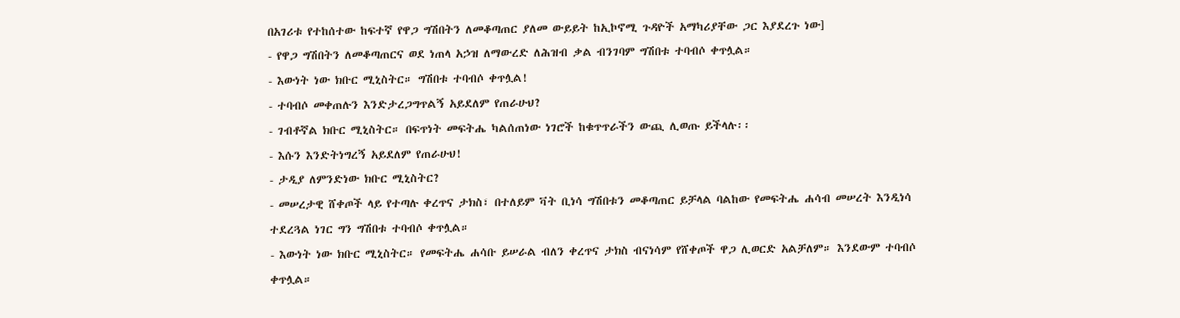በአገሪቱ የተከሰተው ከፍተኛ የዋጋ ግሽበትን ለመቆጣጠር ያለመ ውይይት ከኢኮኖሚ ጉዳዮች አማካሪያቸው ጋር እያደረጉ ነው]
- የዋጋ ግሽበትን ለመቆጣጠርና ወደ ነጠላ አኃዝ ለማውረድ ለሕዝብ ቃል ብንገባም ግሽበቱ ተባብሶ ቀጥሏል።
- እውነት ነው ክቡር ሚኒስትር። ግሽበቱ ተባብሶ ቀጥሏል!
- ተባብሶ መቀጠሉን እንድታረጋግጥልኝ አይደለም የጠራሁህ?
- ገብቶኛል ክቡር ሚኒስትር። በፍጥነት መፍትሔ ካልሰጠነው ነገሮች ከቁጥጥራችን ውጪ ሊወጡ ይችላሉ፡፡
- እሱን እንድትነግረኝ አይደለም የጠራሁህ!
- ታዲያ ለምንድነው ክቡር ሚኒስትር?
- መሠረታዊ ሸቀጦች ላይ የተጣሉ ቀረጥና ታክስ፣ በተለይም ቫት ቢነሳ ግሽበቱን መቆጣጠር ይቻላል ባልከው የመፍትሔ ሐሳብ መሠረት እንዲነሳ ተደረጓል ነገር ግን ግሽበቱ ተባብሶ ቀጥሏል።
- እውነት ነው ክቡር ሚኒስትር። የመፍትሔ ሐሳቡ ይሠራል ብለን ቀረጥና ታክስ ብናነሳም የሸቀጦች ዋጋ ሊወርድ አልቻለም። እንደውም ተባብሶ ቀጥሏል።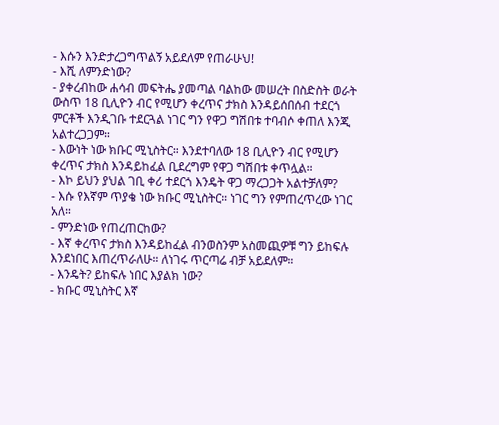- እሱን እንድታረጋግጥልኝ አይደለም የጠራሁህ!
- እሺ ለምንድነው?
- ያቀረብከው ሐሳብ መፍትሔ ያመጣል ባልከው መሠረት በስድስት ወራት ውስጥ 18 ቢሊዮን ብር የሚሆን ቀረጥና ታክስ እንዳይሰበሰብ ተደርጎ ምርቶች እንዲገቡ ተደርጓል ነገር ግን የዋጋ ግሽበቱ ተባብሶ ቀጠለ እንጂ አልተረጋጋም።
- እውነት ነው ክቡር ሚኒስትር። እንደተባለው 18 ቢሊዮን ብር የሚሆን ቀረጥና ታክስ እንዳይከፈል ቢደረግም የዋጋ ግሽበቱ ቀጥሏል።
- እኮ ይህን ያህል ገቢ ቀሪ ተደርጎ እንዴት ዋጋ ማረጋጋት አልተቻለም?
- እሱ የእኛም ጥያቄ ነው ክቡር ሚኒስትር። ነገር ግን የምጠረጥረው ነገር አለ።
- ምንድነው የጠረጠርከው?
- እኛ ቀረጥና ታክስ እንዳይከፈል ብንወስንም አስመጪዎቹ ግን ይከፍሉ እንደነበር እጠረጥራለሁ። ለነገሩ ጥርጣሬ ብቻ አይደለም።
- እንዴት? ይከፍሉ ነበር እያልክ ነው?
- ክቡር ሚኒስትር እኛ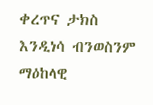ቀረጥና ታክስ እንዲነሳ ብንወስንም ማዕከላዊ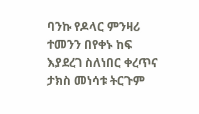ባንኩ የዶላር ምንዛሪ ተመንን በየቀኑ ከፍ እያደረገ ስለነበር ቀረጥና ታክስ መነሳቱ ትርጉም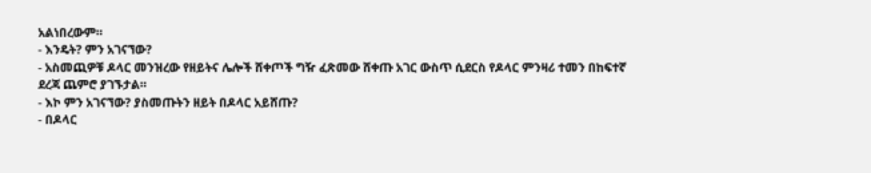አልነበረውም።
- እንዴት? ምን አገናኘው?
- አስመጪዎቹ ዶላር መንዝረው የዘይትና ሌሎች ሸቀጦች ግዥ ፈጽመው ሸቀጡ አገር ውስጥ ሲደርስ የዶላር ምንዛሪ ተመን በከፍተኛ ደረጃ ጨምሮ ያገኙታል።
- እኮ ምን አገናኘው? ያስመጡትን ዘይት በዶላር አይሸጡ?
- በዶላር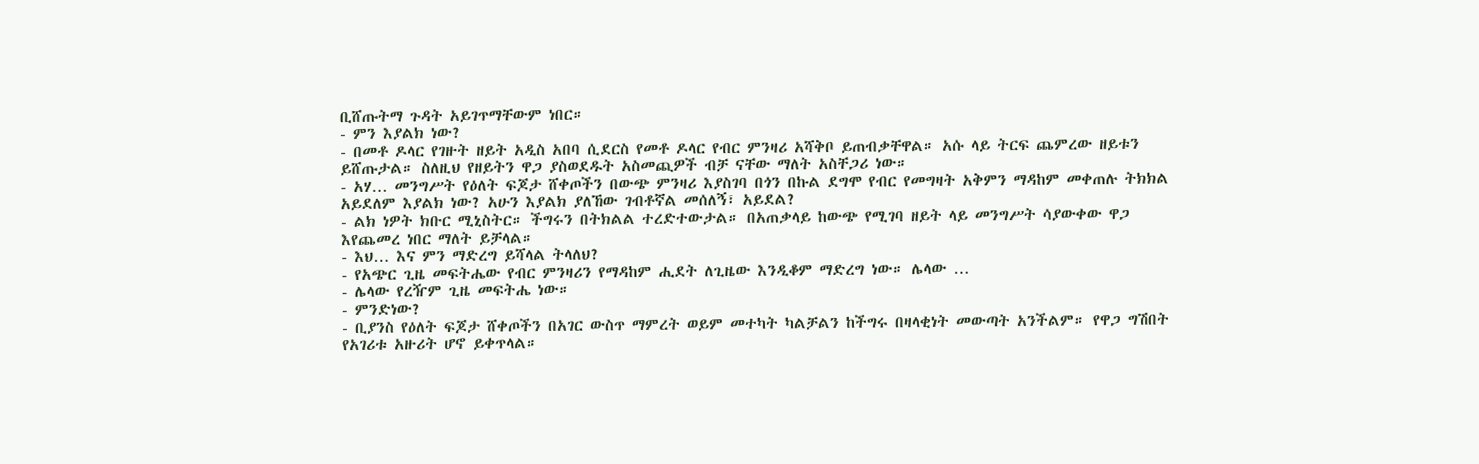ቢሸጡትማ ጉዳት አይገጥማቸውም ነበር።
- ምን እያልክ ነው?
- በመቶ ዶላር የገዙት ዘይት አዲስ አበባ ሲደርስ የመቶ ዶላር የብር ምንዛሪ አሻቅቦ ይጠብቃቸዋል። አሱ ላይ ትርፍ ጨምረው ዘይቱን ይሸጡታል። ስለዚህ የዘይትን ዋጋ ያስወደዱት አስመጪዎች ብቻ ናቸው ማለት አስቸጋሪ ነው።
- አሃ… መንግሥት የዕለት ፍጆታ ሸቀጦችን በውጭ ምንዛሪ እያስገባ በጎን በኩል ደግሞ የብር የመግዛት አቅምን ማዳከም መቀጠሉ ትክክል አይደለም እያልክ ነው? አሁን እያልክ ያለኸው ገብቶኛል መሰለኝ፣ አይደል?
- ልክ ነዎት ክቡር ሚኒስትር። ችግሩን በትክልል ተረድተውታል። በአጠቃላይ ከውጭ የሚገባ ዘይት ላይ መንግሥት ሳያውቀው ዋጋ እየጨመረ ነበር ማለት ይቻላል።
- እህ… እና ምን ማድረግ ይሻላል ትላለህ?
- የአጭር ጊዜ መፍትሔው የብር ምንዛሪን የማዳከም ሒደት ለጊዜው እንዲቆም ማድረግ ነው። ሌላው …
- ሌላው የረዥም ጊዜ መፍትሔ ነው።
- ምንድነው?
- ቢያንስ የዕለት ፍጆታ ሸቀጦችን በአገር ውስጥ ማምረት ወይም መተካት ካልቻልን ከችግሩ በዛላቂነት መውጣት አንችልም። የዋጋ ግሽበት የአገሪቱ አዙሪት ሆኖ ይቀጥላል።